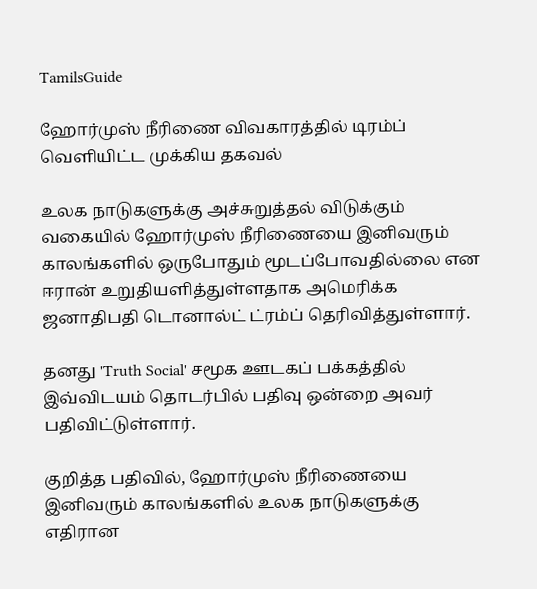TamilsGuide

ஹோர்முஸ் நீரிணை விவகாரத்தில் டிரம்ப் வெளியிட்ட முக்கிய தகவல்

உலக நாடுகளுக்கு அச்சுறுத்தல் விடுக்கும் வகையில் ஹோர்முஸ் நீரிணையை இனிவரும் காலங்களில் ஒருபோதும் மூடப்போவதில்லை என ஈரான் உறுதியளித்துள்ளதாக அமெரிக்க ஜனாதிபதி டொனால்ட் ட்ரம்ப் தெரிவித்துள்ளார்.

தனது 'Truth Social' சமூக ஊடகப் பக்கத்தில் இவ்விடயம் தொடர்பில் பதிவு ஒன்றை அவர் பதிவிட்டுள்ளார்.

குறித்த பதிவில், ஹோர்முஸ் நீரிணையை இனிவரும் காலங்களில் உலக நாடுகளுக்கு எதிரான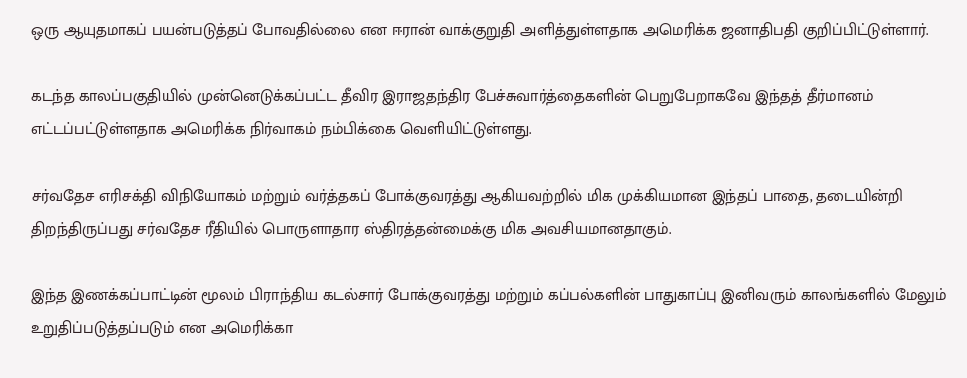ஒரு ஆயுதமாகப் பயன்படுத்தப் போவதில்லை என ஈரான் வாக்குறுதி அளித்துள்ளதாக அமெரிக்க ஜனாதிபதி குறிப்பிட்டுள்ளார்.

கடந்த காலப்பகுதியில் முன்னெடுக்கப்பட்ட தீவிர இராஜதந்திர பேச்சுவார்த்தைகளின் பெறுபேறாகவே இந்தத் தீர்மானம் எட்டப்பட்டுள்ளதாக அமெரிக்க நிர்வாகம் நம்பிக்கை வெளியிட்டுள்ளது.

சர்வதேச எரிசக்தி விநியோகம் மற்றும் வர்த்தகப் போக்குவரத்து ஆகியவற்றில் மிக முக்கியமான இந்தப் பாதை, தடையின்றி திறந்திருப்பது சர்வதேச ரீதியில் பொருளாதார ஸ்திரத்தன்மைக்கு மிக அவசியமானதாகும்.

இந்த இணக்கப்பாட்டின் மூலம் பிராந்திய கடல்சார் போக்குவரத்து மற்றும் கப்பல்களின் பாதுகாப்பு இனிவரும் காலங்களில் மேலும் உறுதிப்படுத்தப்படும் என அமெரிக்கா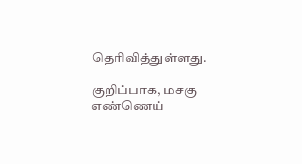தெரிவித்துள்ளது.

குறிப்பாக, மசகு எண்ணெய்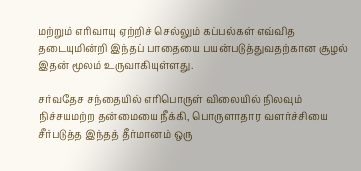மற்றும் எரிவாயு ஏற்றிச் செல்லும் கப்பல்கள் எவ்வித தடையுமின்றி இந்தப் பாதையை பயன்படுத்துவதற்கான சூழல் இதன் மூலம் உருவாகியுள்ளது.

சர்வதேச சந்தையில் எரிபொருள் விலையில் நிலவும் நிச்சயமற்ற தன்மையை நீக்கி, பொருளாதார வளர்ச்சியை சீர்படுத்த இந்தத் தீர்மானம் ஒரு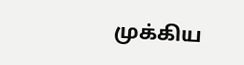முக்கிய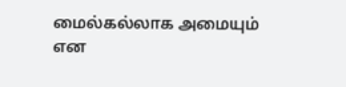மைல்கல்லாக அமையும் என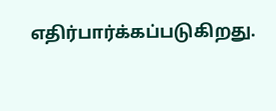எதிர்பார்க்கப்படுகிறது.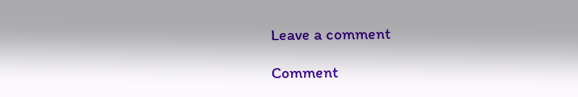Leave a comment

Comment